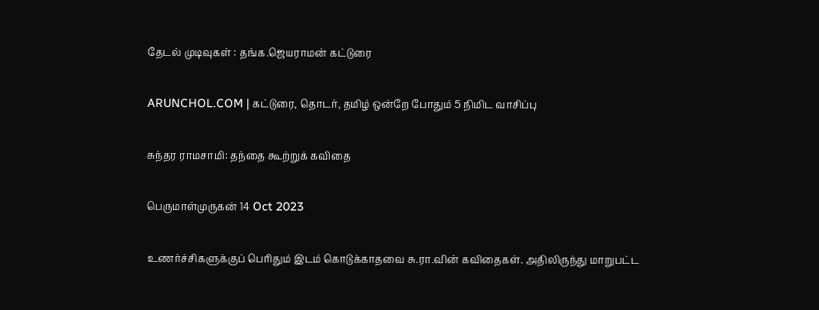தேடல் முடிவுகள் : தங்க.ஜெயராமன் கட்டுரை

ARUNCHOL.COM | கட்டுரை, தொடர், தமிழ் ஒன்றே போதும் 5 நிமிட வாசிப்பு

சுந்தர ராமசாமி: தந்தை கூற்றுக் கவிதை

பெருமாள்முருகன் 14 Oct 2023

உணர்ச்சிகளுக்குப் பெரிதும் இடம் கொடுக்காதவை சு.ரா.வின் கவிதைகள். அதிலிருந்து மாறுபட்ட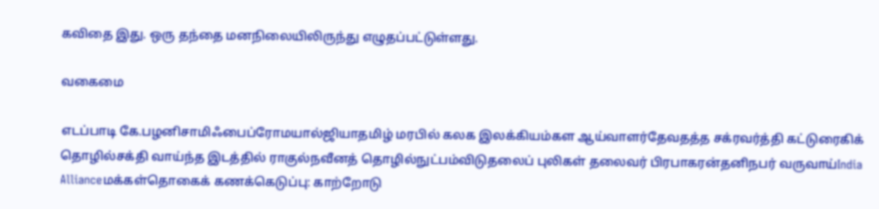கவிதை இது. ஒரு தந்தை மனநிலையிலிருந்து எழுதப்பட்டுள்ளது.

வகைமை

எடப்பாடி கே.பழனிசாமிஃபைப்ரோமயால்ஜியாதமிழ் மரபில் கலக இலக்கியம்கள ஆய்வாளர்தேவதத்த சக்ரவர்த்தி கட்டுரைகிக் தொழில்சக்தி வாய்ந்த இடத்தில் ராகுல்நவீனத் தொழில்நுட்பம்விடுதலைப் புலிகள் தலைவர் பிரபாகரன்தனிநபர் வருவாய்India Allianceமக்கள்தொகைக் கணக்கெடுப்பு: காற்றோடு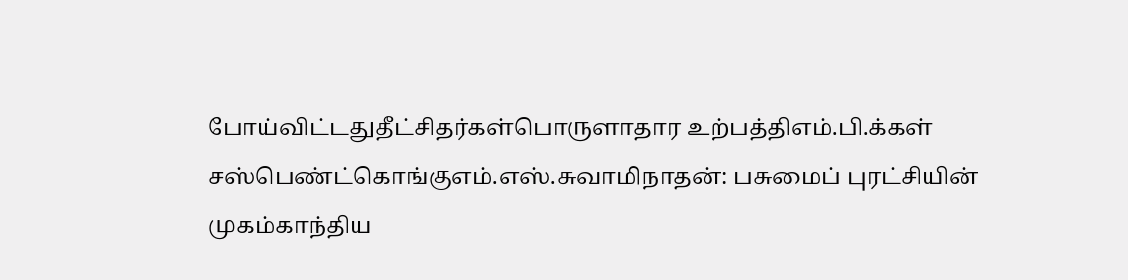போய்விட்டதுதீட்சிதர்கள்பொருளாதார உற்பத்திஎம்.பி.க்கள் சஸ்பெண்ட்கொங்குஎம்.எஸ்.சுவாமிநாதன்: பசுமைப் புரட்சியின் முகம்காந்திய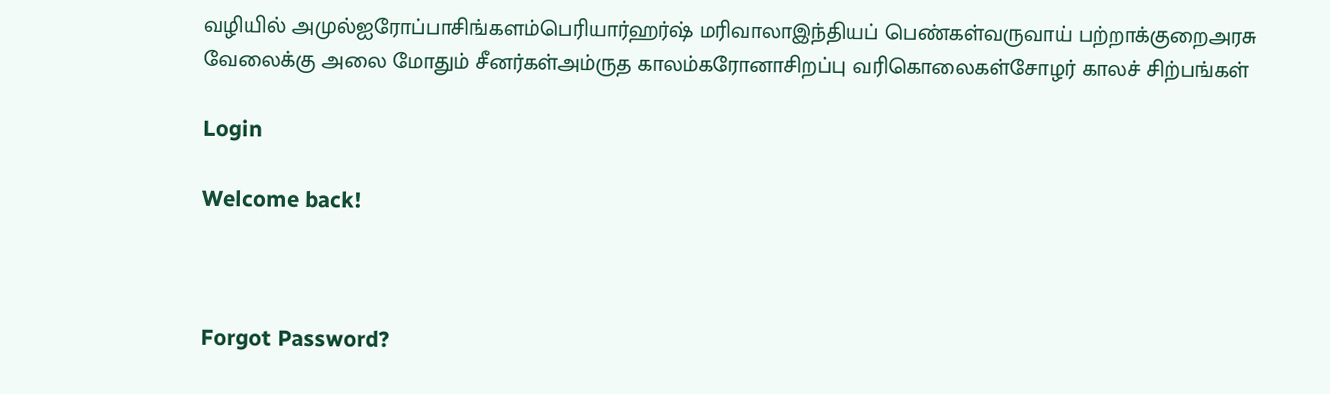வழியில் அமுல்ஐரோப்பாசிங்களம்பெரியார்ஹர்ஷ் மரிவாலாஇந்தியப் பெண்கள்வருவாய் பற்றாக்குறைஅரசு வேலைக்கு அலை மோதும் சீனர்கள்அம்ருத காலம்கரோனாசிறப்பு வரிகொலைகள்சோழர் காலச் சிற்பங்கள்

Login

Welcome back!



Forgot Password?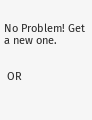No Problem! Get a new one.


 OR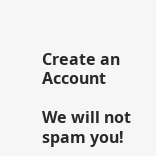Create an Account

We will not spam you!